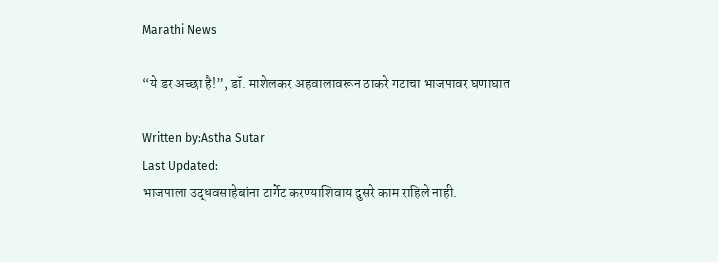Marathi News

“ये डर अच्छा है!”, डॉ. माशेलकर अहवालावरून ठाकरे गटाचा भाजपावर घणाघात

Written by:Astha Sutar
Last Updated:
भाजपाला उद्धवसाहेबांना टार्गेट करण्याशिवाय दुसरे काम राहिले नाही.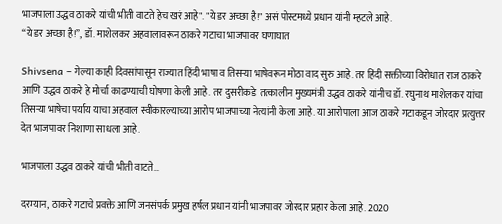भाजपाला उद्धव ठाकरे यांची भीती वाटते हेच खरं आहे". "ये डर अच्छा है!" असं पोस्टमध्ये प्रधान यांनी म्हटले आहे.
“ये डर अच्छा है!”, डॉ. माशेलकर अहवालावरून ठाकरे गटाचा भाजपावर घणाघात

Shivsena – गेल्या काही दिवसांपासून राज्यात हिंदी भाषा व तिसऱ्या भाषेवरून मोठा वाद सुरु आहे. तर हिंदी सक्तीच्या विरोधात राज ठाकरे आणि उद्धव ठाकरे हे मोर्चा काढण्याची घोषणा केली आहे. तर दुसरीकडे  तत्कालीन मुख्यमंत्री उद्धव ठाकरे यांनीच डॉ. रघुनाथ माशेलकर यांचा तिसऱ्या भाषेचा पर्याय याचा अहवाल स्वीकारल्याच्या आरोप भाजपाच्या नेत्यांनी केला आहे. या आरोपाला आज ठाकरे गटाकडून जोरदार प्रत्युत्तर देत भाजपावर निशाणा साधला आहे.

भाजपाला उद्धव ठाकरे यांची भीती वाटते…

दरम्यान, ठाकरे गटाचे प्रवक्ते आणि जनसंपर्क प्रमुख हर्षल प्रधान यांनी भाजपावर जोरदार प्रहार केला आहे. 2020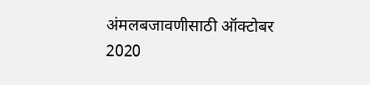अंमलबजावणीसाठी ऑक्टोबर 2020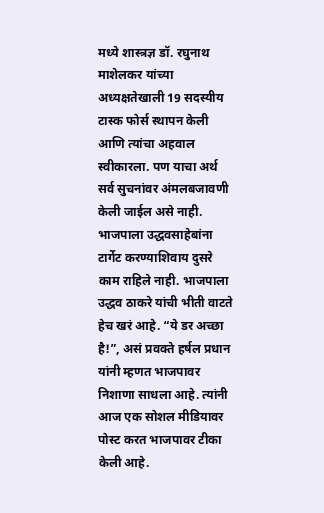मध्ये शास्त्रज्ञ डॉ. रघुनाथ माशेलकर यांच्या अध्यक्षतेखाली 19 सदस्यीय टास्क फोर्स स्थापन केली आणि त्यांचा अहवाल स्वीकारला. पण याचा अर्थ सर्व सुचनांवर अंमलबजावणी केली जाईल असे नाही. भाजपाला उद्धवसाहेबांना टार्गेट करण्याशिवाय दुसरे काम राहिले नाही. भाजपाला उद्धव ठाकरे यांची भीती वाटते हेच खरं आहे. “ये डर अच्छा है!”, असं प्रवक्ते हर्षल प्रधान यांनी म्हणत भाजपावर निशाणा साधला आहे. त्यांनी आज एक सोशल मीडियावर पोस्ट करत भाजपावर टीका केली आहे.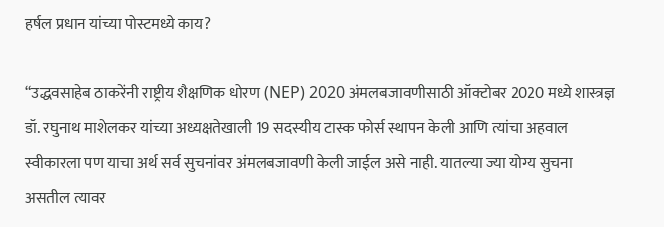हर्षल प्रधान यांच्या पोस्टमध्ये काय?

“उद्धवसाहेब ठाकरेंनी राष्ट्रीय शैक्षणिक धोरण (NEP) 2020 अंमलबजावणीसाठी ऑक्टोबर 2020 मध्ये शास्त्रज्ञ डॉ. रघुनाथ माशेलकर यांच्या अध्यक्षतेखाली 19 सदस्यीय टास्क फोर्स स्थापन केली आणि त्यांचा अहवाल स्वीकारला पण याचा अर्थ सर्व सुचनांवर अंमलबजावणी केली जाईल असे नाही. यातल्या ज्या योग्य सुचना असतील त्यावर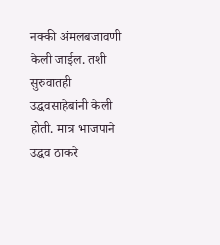नक्की अंमलबजावणी केली जाईल. तशी सुरुवातही उद्धवसाहेबांनी केली होती. मात्र भाजपाने उद्धव ठाकरे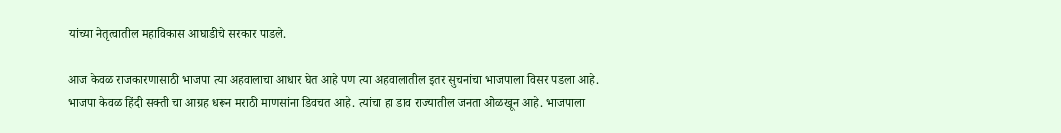यांच्या नेतृत्वातील महाविकास आघाडीचे सरकार पाडले.

आज केवळ राजकारणासाठी भाजपा त्या अहवालाचा आधार घेत आहे पण त्या अहवालातील इतर सुचनांचा भाजपाला विसर पडला आहे. भाजपा केवळ हिंदी सक्ती चा आग्रह धरून मराठी माणसांना डिवचत आहे. त्यांचा हा डाव राज्यातील जनता ओळखून आहे. भाजपाला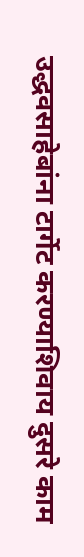उद्धवसाहेबांना टार्गेट करण्याशिवाय दुसरे काम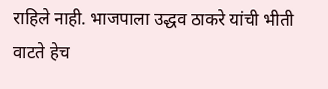राहिले नाही. भाजपाला उद्धव ठाकरे यांची भीती वाटते हेच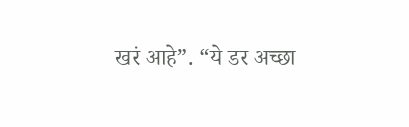खरं आहे”. “ये डर अच्छा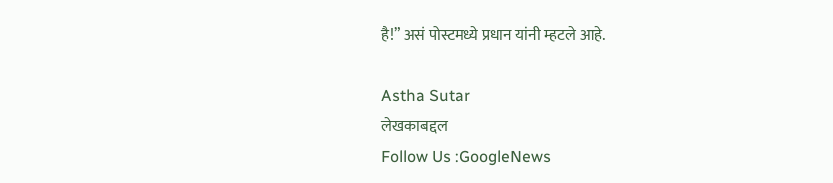है!” असं पोस्टमध्ये प्रधान यांनी म्हटले आहे.

Astha Sutar
लेखकाबद्दल
Follow Us :GoogleNews